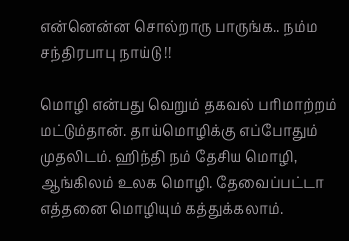என்னென்ன சொல்றாரு பாருங்க.. நம்ம சந்திரபாபு நாய்டு !!

மொழி என்பது வெறும் தகவல் பரிமாற்றம் மட்டும்தான். தாய்மொழிக்கு எப்போதும் முதலிடம். ஹிந்தி நம் தேசிய மொழி, ஆங்கிலம் உலக மொழி. தேவைப்பட்டா எத்தனை மொழியும் கத்துக்கலாம்.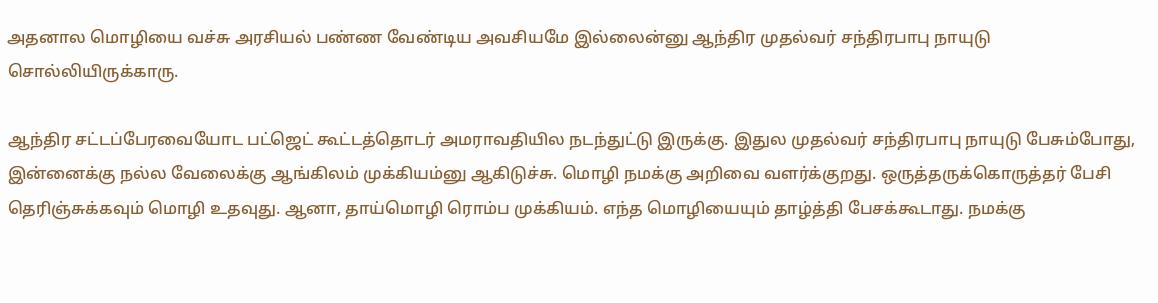அதனால மொழியை வச்சு அரசியல் பண்ண வேண்டிய அவசியமே இல்லைன்னு ஆந்திர முதல்வர் சந்திரபாபு நாயுடு சொல்லியிருக்காரு.

ஆந்திர சட்டப்பேரவையோட பட்ஜெட் கூட்டத்தொடர் அமராவதியில நடந்துட்டு இருக்கு. இதுல முதல்வர் சந்திரபாபு நாயுடு பேசும்போது, இன்னைக்கு நல்ல வேலைக்கு ஆங்கிலம் முக்கியம்னு ஆகிடுச்சு. மொழி நமக்கு அறிவை வளர்க்குறது. ஒருத்தருக்கொருத்தர் பேசி தெரிஞ்சுக்கவும் மொழி உதவுது. ஆனா, தாய்மொழி ரொம்ப முக்கியம். எந்த மொழியையும் தாழ்த்தி பேசக்கூடாது. நமக்கு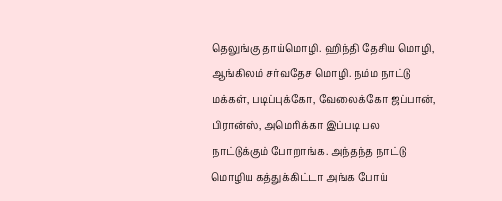தெலுங்கு தாய்மொழி. ஹிந்தி தேசிய மொழி, ஆங்கிலம் சர்வதேச மொழி. நம்ம நாட்டு மக்கள், படிப்புக்கோ, வேலைக்கோ ஜப்பான், பிரான்ஸ், அமெரிக்கா இப்படி பல நாட்டுக்கும் போறாங்க. அந்தந்த நாட்டு மொழிய கத்துக்கிட்டா அங்க போய்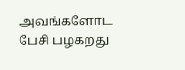அவங்களோட பேசி பழகறது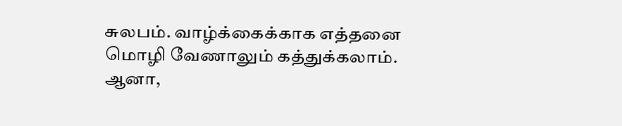சுலபம். வாழ்க்கைக்காக எத்தனை மொழி வேணாலும் கத்துக்கலாம். ஆனா,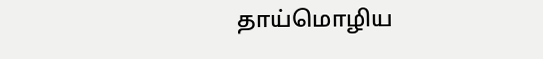தாய்மொழிய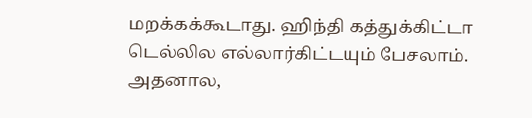மறக்கக்கூடாது. ஹிந்தி கத்துக்கிட்டா டெல்லில எல்லார்கிட்டயும் பேசலாம். அதனால,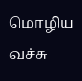மொழிய வச்சு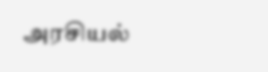அரசியல்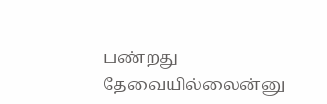பண்றது தேவையில்லைன்னு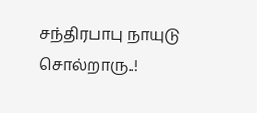சந்திரபாபு நாயுடு சொல்றாரு..!